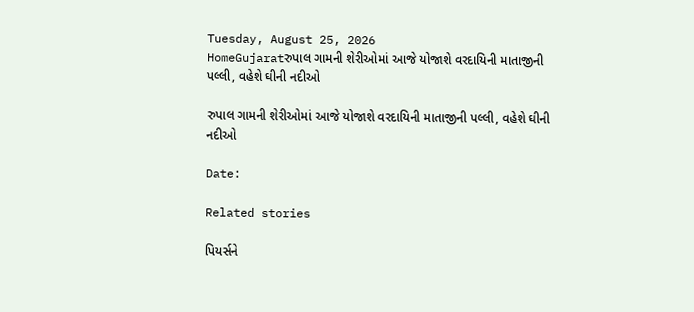Tuesday, August 25, 2026
HomeGujaratરુપાલ ગામની શેરીઓમાં આજે યોજાશે વરદાયિની માતાજીની પલ્લી, વહેશે ઘીની નદીઓ

રુપાલ ગામની શેરીઓમાં આજે યોજાશે વરદાયિની માતાજીની પલ્લી, વહેશે ઘીની નદીઓ

Date:

Related stories

પિયર્સને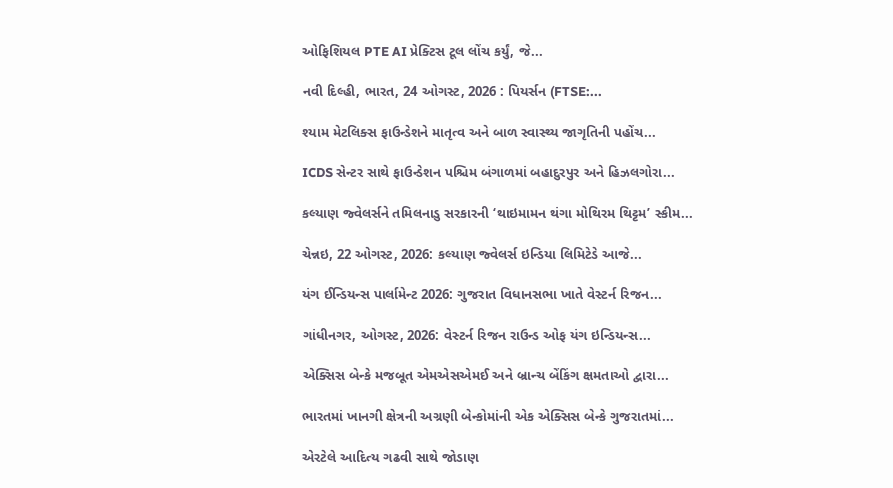ઓફિશિયલ PTE AI પ્રેક્ટિસ ટૂલ લોંચ કર્યું, જે...

નવી દિલ્હી, ભારત, 24 ઓગસ્ટ, 2026 : પિયર્સન (FTSE:...

શ્યામ મેટલિક્સ ફાઉન્ડેશને માતૃત્વ અને બાળ સ્વાસ્થ્ય જાગૃતિની પહોંચ...

ICDS સેન્ટર સાથે ફાઉન્ડેશન પશ્ચિમ બંગાળમાં બહાદુરપુર અને હિઝલગોરા...

કલ્યાણ જ્વેલર્સને તમિલનાડુ સરકારની ‘થાઇમામન થંગા મોથિરમ થિટ્ટમ’ સ્કીમ...

ચેન્નઇ, 22 ઓગસ્ટ, 2026: કલ્યાણ જ્વેલર્સ ઇન્ડિયા લિમિટેડે આજે...

યંગ ઈન્ડિયન્સ પાર્લામેન્ટ 2026: ગુજરાત વિધાનસભા ખાતે વેસ્ટર્ન રિજન...

ગાંધીનગર, ઓગસ્ટ, 2026: વેસ્ટર્ન રિજન રાઉન્ડ ઓફ યંગ ઇન્ડિયન્સ...

એક્સિસ બેન્કે મજબૂત એમએસએમઈ અને બ્રાન્ચ બેંકિંગ ક્ષમતાઓ દ્વારા...

ભારતમાં ખાનગી ક્ષેત્રની અગ્રણી બેન્કોમાંની એક એક્સિસ બેન્કે ગુજરાતમાં...

એરટેલે આદિત્ય ગઢવી સાથે જોડાણ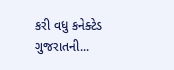કરી વધુ કનેક્ટેડ ગુજરાતની...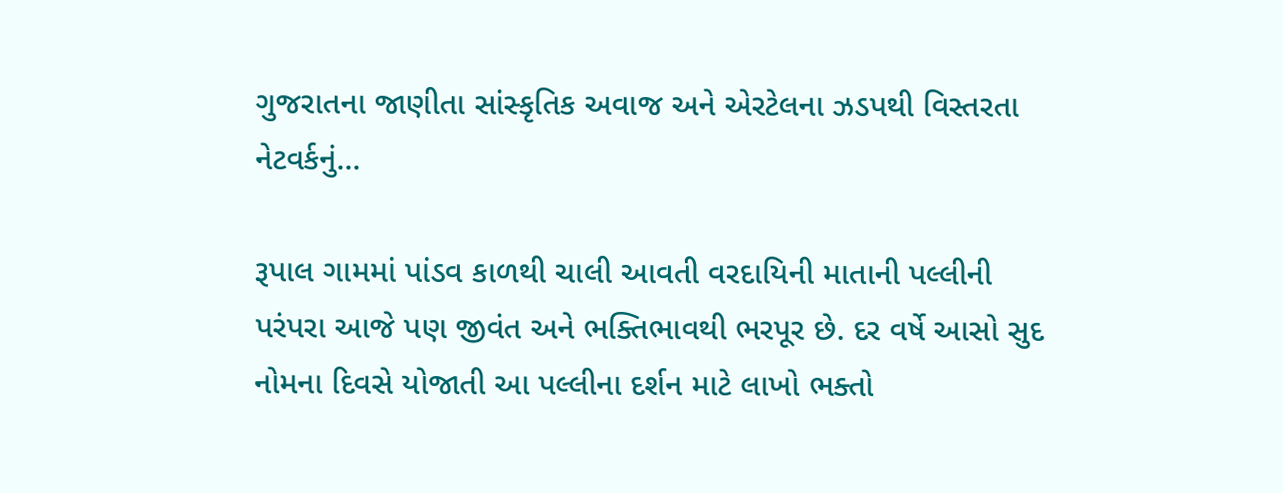ગુજરાતના જાણીતા સાંસ્કૃતિક અવાજ અને એરટેલના ઝડપથી વિસ્તરતા નેટવર્કનું...

રૂપાલ ગામમાં પાંડવ કાળથી ચાલી આવતી વરદાયિની માતાની પલ્લીની પરંપરા આજે પણ જીવંત અને ભક્તિભાવથી ભરપૂર છે. દર વર્ષે આસો સુદ નોમના દિવસે યોજાતી આ પલ્લીના દર્શન માટે લાખો ભક્તો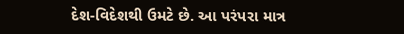દેશ-વિદેશથી ઉમટે છે. આ પરંપરા માત્ર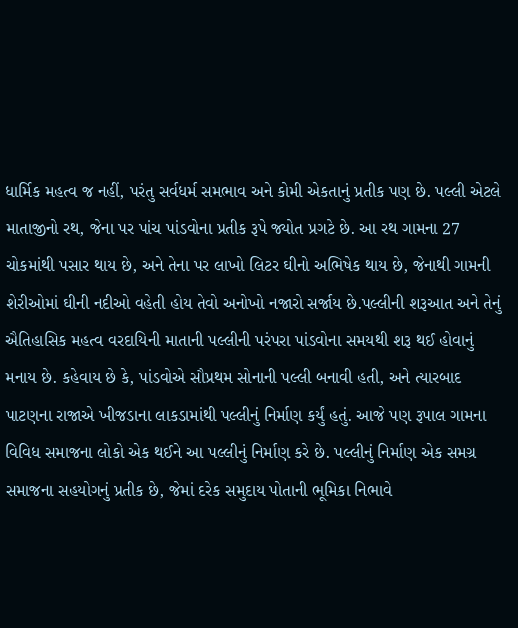ધાર્મિક મહત્વ જ નહીં, પરંતુ સર્વધર્મ સમભાવ અને કોમી એકતાનું પ્રતીક પણ છે. પલ્લી એટલે માતાજીનો રથ, જેના પર પાંચ પાંડવોના પ્રતીક રૂપે જ્યોત પ્રગટે છે. આ રથ ગામના 27 ચોકમાંથી પસાર થાય છે, અને તેના પર લાખો લિટર ઘીનો અભિષેક થાય છે, જેનાથી ગામની શેરીઓમાં ઘીની નદીઓ વહેતી હોય તેવો અનોખો નજારો સર્જાય છે.પલ્લીની શરૂઆત અને તેનું ઐતિહાસિક મહત્વ વરદાયિની માતાની પલ્લીની પરંપરા પાંડવોના સમયથી શરૂ થઈ હોવાનું મનાય છે. કહેવાય છે કે, પાંડવોએ સૌપ્રથમ સોનાની પલ્લી બનાવી હતી, અને ત્યારબાદ પાટણના રાજાએ ખીજડાના લાકડામાંથી પલ્લીનું નિર્માણ કર્યું હતું. આજે પણ રૂપાલ ગામના વિવિધ સમાજના લોકો એક થઈને આ પલ્લીનું નિર્માણ કરે છે. પલ્લીનું નિર્માણ એક સમગ્ર સમાજના સહયોગનું પ્રતીક છે, જેમાં દરેક સમુદાય પોતાની ભૂમિકા નિભાવે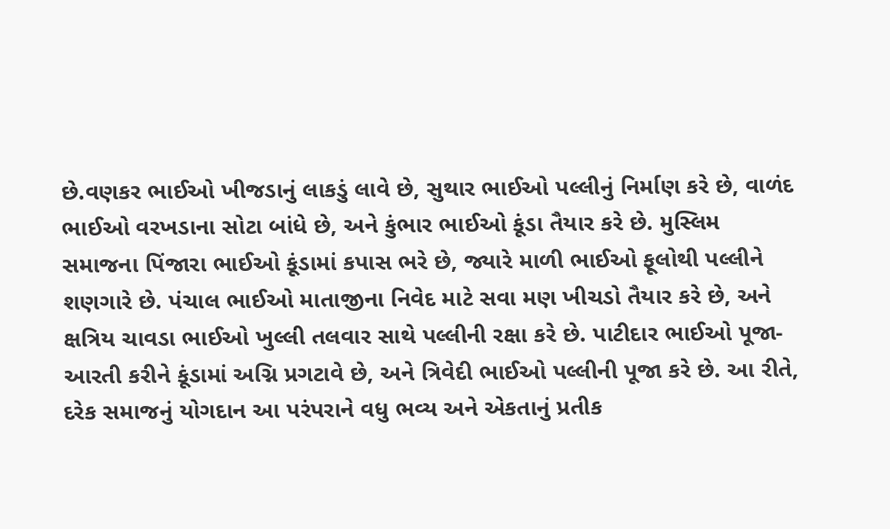છે.વણકર ભાઈઓ ખીજડાનું લાકડું લાવે છે, સુથાર ભાઈઓ પલ્લીનું નિર્માણ કરે છે, વાળંદ ભાઈઓ વરખડાના સોટા બાંધે છે, અને કુંભાર ભાઈઓ કૂંડા તૈયાર કરે છે. મુસ્લિમ સમાજના પિંજારા ભાઈઓ કૂંડામાં કપાસ ભરે છે, જ્યારે માળી ભાઈઓ ફૂલોથી પલ્લીને શણગારે છે. પંચાલ ભાઈઓ માતાજીના નિવેદ માટે સવા મણ ખીચડો તૈયાર કરે છે, અને ક્ષત્રિય ચાવડા ભાઈઓ ખુલ્લી તલવાર સાથે પલ્લીની રક્ષા કરે છે. પાટીદાર ભાઈઓ પૂજા-આરતી કરીને કૂંડામાં અગ્નિ પ્રગટાવે છે, અને ત્રિવેદી ભાઈઓ પલ્લીની પૂજા કરે છે. આ રીતે, દરેક સમાજનું યોગદાન આ પરંપરાને વધુ ભવ્ય અને એકતાનું પ્રતીક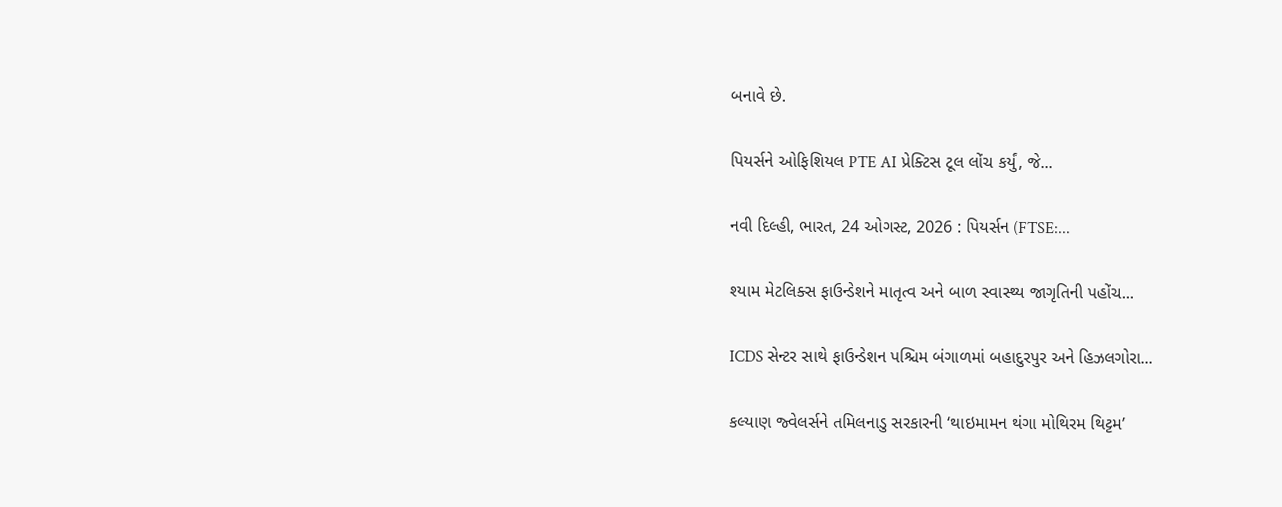બનાવે છે.

પિયર્સને ઓફિશિયલ PTE AI પ્રેક્ટિસ ટૂલ લોંચ કર્યું, જે...

નવી દિલ્હી, ભારત, 24 ઓગસ્ટ, 2026 : પિયર્સન (FTSE:...

શ્યામ મેટલિક્સ ફાઉન્ડેશને માતૃત્વ અને બાળ સ્વાસ્થ્ય જાગૃતિની પહોંચ...

ICDS સેન્ટર સાથે ફાઉન્ડેશન પશ્ચિમ બંગાળમાં બહાદુરપુર અને હિઝલગોરા...

કલ્યાણ જ્વેલર્સને તમિલનાડુ સરકારની ‘થાઇમામન થંગા મોથિરમ થિટ્ટમ’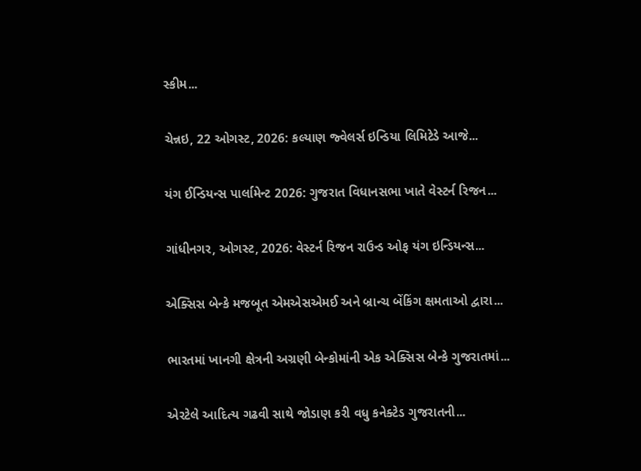સ્કીમ...

ચેન્નઇ, 22 ઓગસ્ટ, 2026: કલ્યાણ જ્વેલર્સ ઇન્ડિયા લિમિટેડે આજે...

યંગ ઈન્ડિયન્સ પાર્લામેન્ટ 2026: ગુજરાત વિધાનસભા ખાતે વેસ્ટર્ન રિજન...

ગાંધીનગર, ઓગસ્ટ, 2026: વેસ્ટર્ન રિજન રાઉન્ડ ઓફ યંગ ઇન્ડિયન્સ...

એક્સિસ બેન્કે મજબૂત એમએસએમઈ અને બ્રાન્ચ બેંકિંગ ક્ષમતાઓ દ્વારા...

ભારતમાં ખાનગી ક્ષેત્રની અગ્રણી બેન્કોમાંની એક એક્સિસ બેન્કે ગુજરાતમાં...

એરટેલે આદિત્ય ગઢવી સાથે જોડાણ કરી વધુ કનેક્ટેડ ગુજરાતની...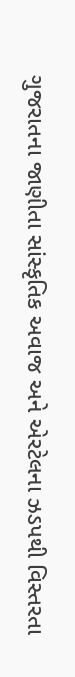ગુજરાતના જાણીતા સાંસ્કૃતિક અવાજ અને એરટેલના ઝડપથી વિસ્તરતા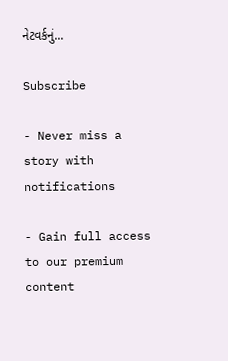નેટવર્કનું...

Subscribe

- Never miss a story with notifications

- Gain full access to our premium content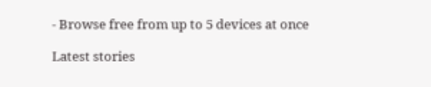- Browse free from up to 5 devices at once

Latest stories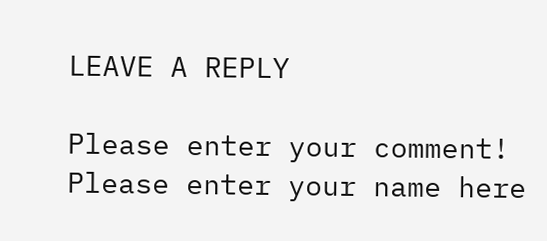LEAVE A REPLY

Please enter your comment!
Please enter your name here